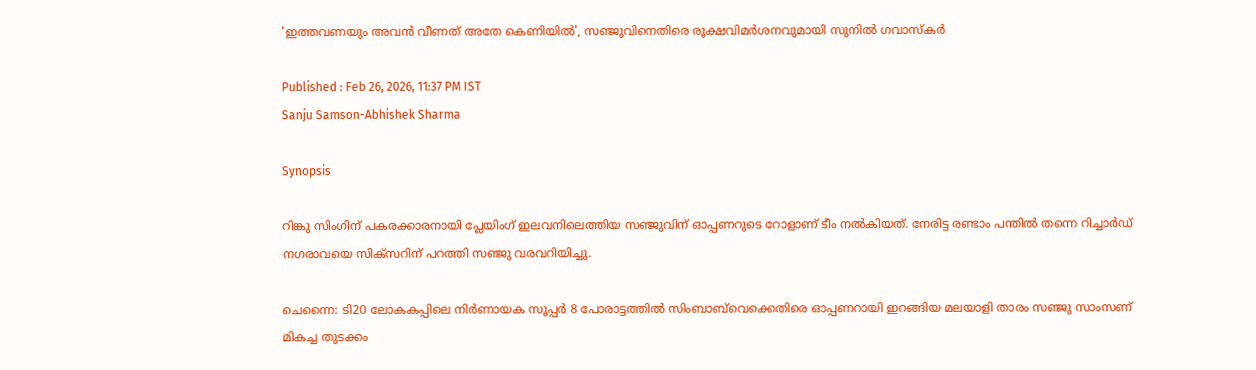'ഇത്തവണയും അവന്‍ വീണത് അതേ കെണിയില്‍', സഞ്ജുവിനെതിരെ രൂക്ഷവിമർശനവുമായി സുനില്‍ ഗവാസ്കര്‍

Published : Feb 26, 2026, 11:37 PM IST
Sanju Samson-Abhishek Sharma

Synopsis

റിങ്കു സിംഗിന് പകരക്കാരനായി പ്ലേയിംഗ് ഇലവനിലെത്തിയ സഞ്ജുവിന് ഓപ്പണറുടെ റോളാണ് ടീം നൽകിയത്. നേരിട്ട രണ്ടാം പന്തിൽ തന്നെ റിച്ചാർഡ് നഗരാവയെ സിക്സറിന് പറത്തി സഞ്ജു വരവറിയിച്ചു.

ചെന്നൈ: ടി20 ലോകകപ്പിലെ നിർണായക സൂപ്പര്‍ 8 പോരാട്ടത്തിൽ സിംബാബ്‌വെക്കെതിരെ ഓപ്പണറായി ഇറങ്ങിയ മലയാളി താരം സഞ്ജു സാംസണ് മികച്ച തുടക്കം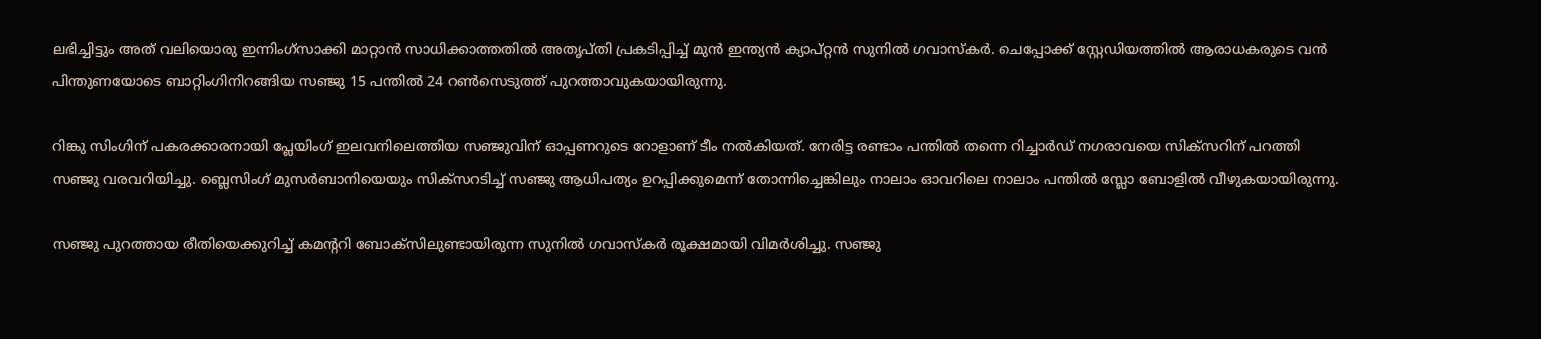ലഭിച്ചിട്ടും അത് വലിയൊരു ഇന്നിംഗ്‌സാക്കി മാറ്റാൻ സാധിക്കാത്തതിൽ അതൃപ്തി പ്രകടിപ്പിച്ച് മുൻ ഇന്ത്യൻ ക്യാപ്റ്റൻ സുനിൽ ഗവാസ്കർ. ചെപ്പോക്ക് സ്റ്റേഡിയത്തിൽ ആരാധകരുടെ വൻ പിന്തുണയോടെ ബാറ്റിംഗിനിറങ്ങിയ സഞ്ജു 15 പന്തിൽ 24 റൺസെടുത്ത് പുറത്താവുകയായിരുന്നു.

റിങ്കു സിംഗിന് പകരക്കാരനായി പ്ലേയിംഗ് ഇലവനിലെത്തിയ സഞ്ജുവിന് ഓപ്പണറുടെ റോളാണ് ടീം നൽകിയത്. നേരിട്ട രണ്ടാം പന്തിൽ തന്നെ റിച്ചാർഡ് നഗരാവയെ സിക്സറിന് പറത്തി സഞ്ജു വരവറിയിച്ചു. ബ്ലെസിംഗ് മുസർബാനിയെയും സിക്സറടിച്ച് സഞ്ജു ആധിപത്യം ഉറപ്പിക്കുമെന്ന് തോന്നിച്ചെങ്കിലും നാലാം ഓവറിലെ നാലാം പന്തിൽ സ്ലോ ബോളിൽ വീഴുകയായിരുന്നു.

സഞ്ജു പുറത്തായ രീതിയെക്കുറിച്ച് കമന്‍ററി ബോക്സിലുണ്ടായിരുന്ന സുനിൽ ഗവാസ്കർ രൂക്ഷമായി വിമര്‍ശിച്ചു. സഞ്ജു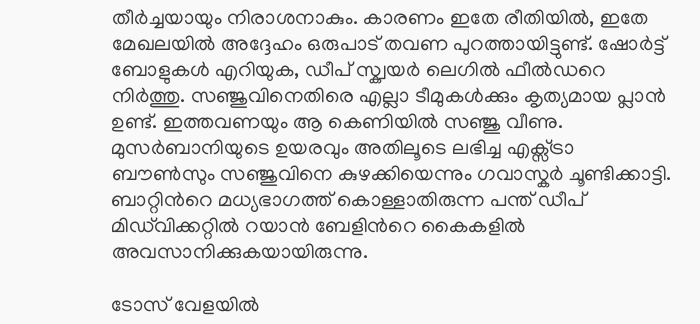തീർച്ചയായും നിരാശനാകും. കാരണം ഇതേ രീതിയിൽ, ഇതേ മേഖലയിൽ അദ്ദേഹം ഒരുപാട് തവണ പുറത്തായിട്ടുണ്ട്. ഷോർട്ട് ബോളുകൾ എറിയുക, ഡീപ് സ്ക്വയർ ലെഗിൽ ഫീൽഡറെ നിർത്തു. സഞ്ജുവിനെതിരെ എല്ലാ ടീമുകൾക്കും കൃത്യമായ പ്ലാൻ ഉണ്ട്. ഇത്തവണയും ആ കെണിയിൽ സഞ്ജു വീണു. മുസർബാനിയുടെ ഉയരവും അതിലൂടെ ലഭിച്ച എക്സ്ട്രാ ബൗൺസും സഞ്ജുവിനെ കുഴക്കിയെന്നും ഗവാസ്കർ ചൂണ്ടിക്കാട്ടി. ബാറ്റിന്‍റെ മധ്യഭാഗത്ത് കൊള്ളാതിരുന്ന പന്ത് ഡീപ് മിഡ്‌വിക്കറ്റിൽ റയാൻ ബേളിന്‍റെ കൈകളിൽ അവസാനിക്കുകയായിരുന്നു.

ടോസ് വേളയിൽ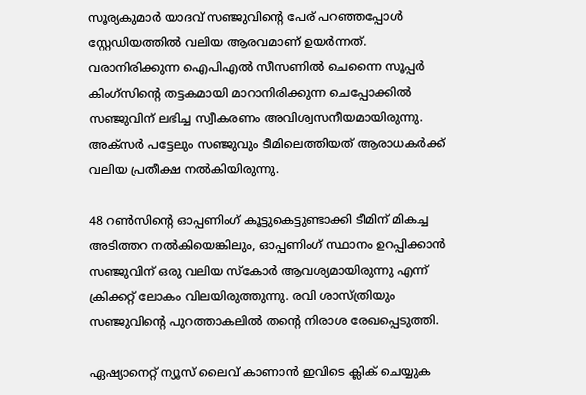സൂര്യകുമാർ യാദവ് സഞ്ജുവിന്റെ പേര് പറഞ്ഞപ്പോൾ സ്റ്റേഡിയത്തിൽ വലിയ ആരവമാണ് ഉയർന്നത്. വരാനിരിക്കുന്ന ഐപിഎൽ സീസണിൽ ചെന്നൈ സൂപ്പർ കിംഗ്സിന്‍റെ തട്ടകമായി മാറാനിരിക്കുന്ന ചെപ്പോക്കിൽ സഞ്ജുവിന് ലഭിച്ച സ്വീകരണം അവിശ്വസനീയമായിരുന്നു. അക്സർ പട്ടേലും സഞ്ജുവും ടീമിലെത്തിയത് ആരാധകർക്ക് വലിയ പ്രതീക്ഷ നൽകിയിരുന്നു.

48 റൺസിന്റെ ഓപ്പണിംഗ് കൂട്ടുകെട്ടുണ്ടാക്കി ടീമിന് മികച്ച അടിത്തറ നൽകിയെങ്കിലും, ഓപ്പണിംഗ് സ്ഥാനം ഉറപ്പിക്കാൻ സഞ്ജുവിന് ഒരു വലിയ സ്കോർ ആവശ്യമായിരുന്നു എന്ന് ക്രിക്കറ്റ് ലോകം വിലയിരുത്തുന്നു. രവി ശാസ്ത്രിയും സഞ്ജുവിന്‍റെ പുറത്താകലിൽ തന്റെ നിരാശ രേഖപ്പെടുത്തി.

ഏഷ്യാനെറ്റ് ന്യൂസ് ലൈവ് കാണാന്‍ ഇവിടെ ക്ലിക് ചെയ്യുക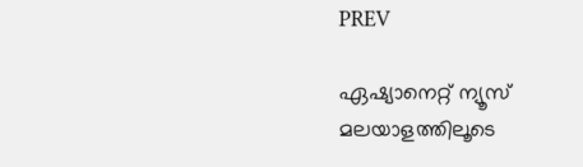PREV

ഏഷ്യാനെറ്റ് ന്യൂസ് മലയാളത്തിലൂടെ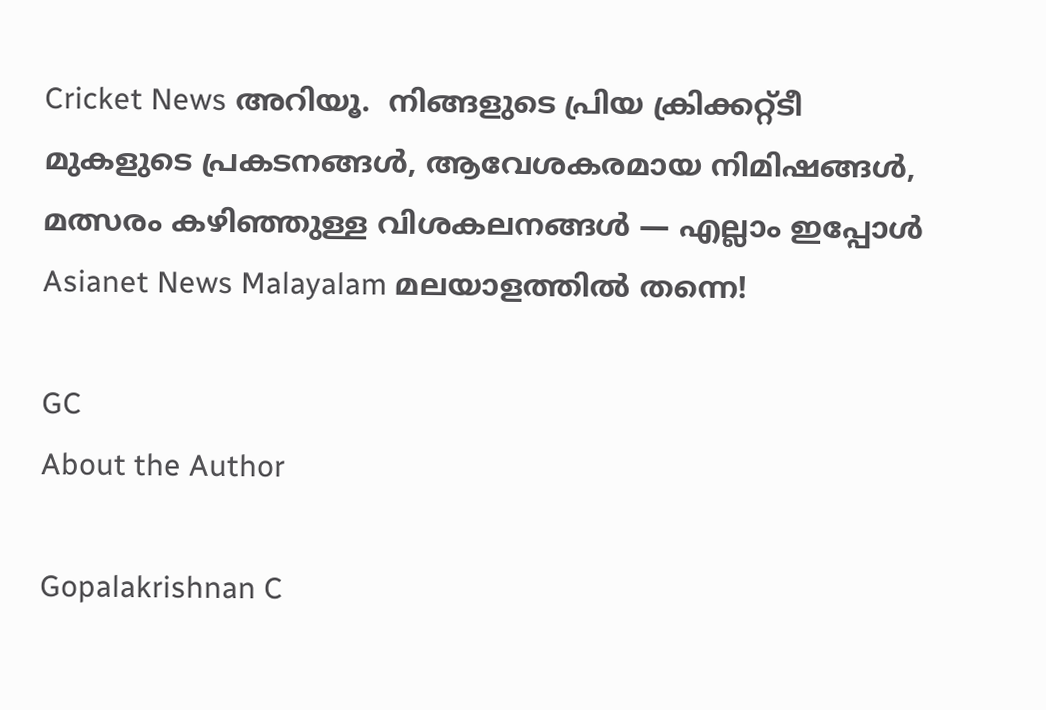Cricket News അറിയൂ.  നിങ്ങളുടെ പ്രിയ ക്രിക്കറ്റ്ടീ മുകളുടെ പ്രകടനങ്ങൾ, ആവേശകരമായ നിമിഷങ്ങൾ, മത്സരം കഴിഞ്ഞുള്ള വിശകലനങ്ങൾ — എല്ലാം ഇപ്പോൾ Asianet News Malayalam മലയാളത്തിൽ തന്നെ!

GC
About the Author

Gopalakrishnan C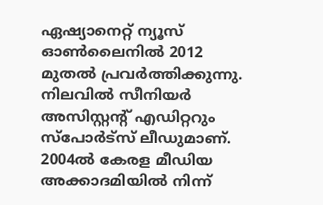ഏഷ്യാനെറ്റ് ന്യൂസ് ഓണ്‍ലൈനില്‍ 2012 മുതല്‍ പ്രവര്‍ത്തിക്കുന്നു. നിലവില്‍ സീനിയര്‍ അസിസ്റ്റന്‍റ് എഡിറ്ററും സ്പോർട്സ് ലീഡുമാണ്. 2004ൽ കേരള മീഡിയ അക്കാദമിയില്‍ നിന്ന്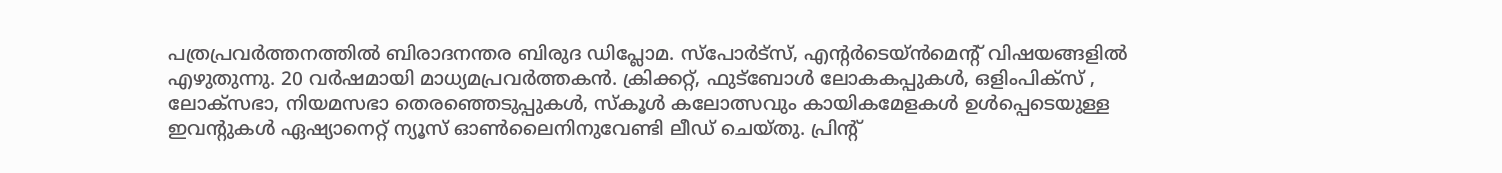പത്രപ്രവര്‍ത്തനത്തില്‍ ബിരാദനന്തര ബിരുദ ഡിപ്ലോമ. സ്പോര്‍ട്സ്, എന്‍റര്‍ടെയ്ൻമെന്‍റ് വിഷയങ്ങളില്‍ എഴുതുന്നു. 20 വര്‍ഷമായി മാധ്യമപ്രവര്‍ത്തകൻ. ക്രിക്കറ്റ്, ഫുട്ബോള്‍ ലോകകപ്പുകൾ, ഒളിംപിക്സ് , ലോക്സഭാ, നിയമസഭാ തെരഞ്ഞെടുപ്പുകള്‍, സ്കൂള്‍ കലോത്സവും കായികമേളകള്‍ ഉള്‍പ്പെടെയുള്ള ഇവന്‍റുകള്‍ ഏഷ്യാനെറ്റ് ന്യൂസ് ഓണ്‍ലൈനിനുവേണ്ടി ലീഡ് ചെയ്തു. പ്രിന്‍റ്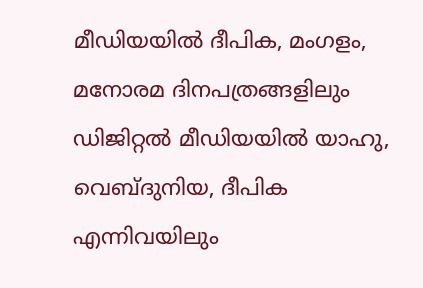മീഡിയയില്‍ ദീപിക, മംഗളം, മനോരമ ദിനപത്രങ്ങളിലും ഡിജിറ്റൽ മീഡിയയില്‍ യാഹു, വെബ്ദുനിയ, ദീപിക എന്നിവയിലും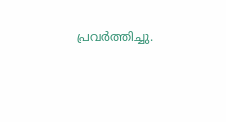പ്രവര്‍ത്തിച്ചു.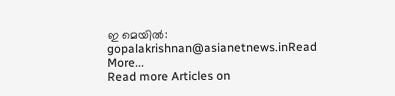ഇ മെയില്‍: gopalakrishnan@asianetnews.inRead More...
Read more Articles on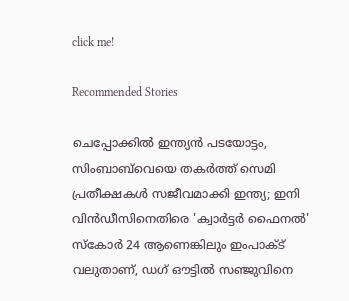click me!

Recommended Stories

ചെപ്പോക്കിൽ ഇന്ത്യൻ പടയോട്ടം, സിംബാബ്‌വെയെ തകർത്ത് സെമി പ്രതീക്ഷകൾ സജീവമാക്കി ഇന്ത്യ; ഇനി വിൻഡീസിനെതിരെ 'ക്വാര്‍ട്ടർ ഫൈനൽ'
സ്കോർ 24 ആണെങ്കിലും ഇംപാക്ട് വലുതാണ്, ഡഗ് ഔട്ടിൽ സഞ്ജുവിനെ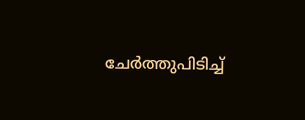ചേർത്തുപിടിച്ച്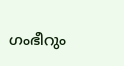ഗംഭീറും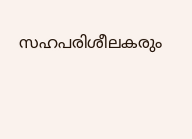സഹപരിശീലകരും